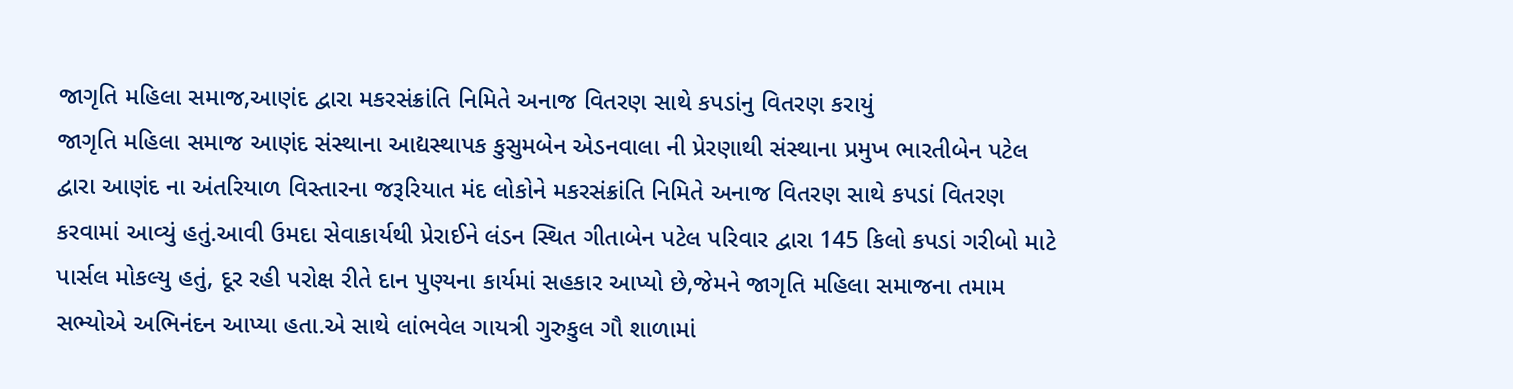જાગૃતિ મહિલા સમાજ,આણંદ દ્વારા મકરસંક્રાંતિ નિમિતે અનાજ વિતરણ સાથે કપડાંનુ વિતરણ કરાયું
જાગૃતિ મહિલા સમાજ આણંદ સંસ્થાના આદ્યસ્થાપક કુસુમબેન એડનવાલા ની પ્રેરણાથી સંસ્થાના પ્રમુખ ભારતીબેન પટેલ દ્વારા આણંદ ના અંતરિયાળ વિસ્તારના જરૂરિયાત મંદ લોકોને મકરસંક્રાંતિ નિમિતે અનાજ વિતરણ સાથે કપડાં વિતરણ કરવામાં આવ્યું હતું.આવી ઉમદા સેવાકાર્યથી પ્રેરાઈને લંડન સ્થિત ગીતાબેન પટેલ પરિવાર દ્વારા 145 કિલો કપડાં ગરીબો માટે પાર્સલ મોકલ્યુ હતું, દૂર રહી પરોક્ષ રીતે દાન પુણ્યના કાર્યમાં સહકાર આપ્યો છે,જેમને જાગૃતિ મહિલા સમાજના તમામ સભ્યોએ અભિનંદન આપ્યા હતા.એ સાથે લાંભવેલ ગાયત્રી ગુરુકુલ ગૌ શાળામાં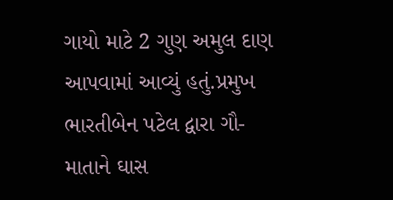ગાયો માટે 2 ગુણ અમુલ દાણ આપવામાં આવ્યું હતું.પ્રમુખ ભારતીબેન પટેલ દ્વારા ગૌ- માતાને ઘાસ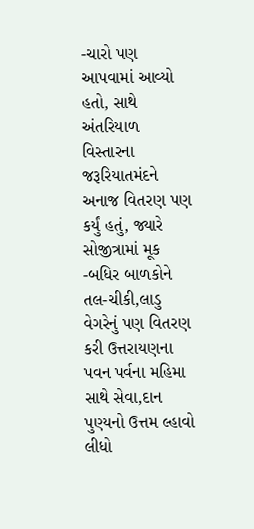-ચારો પણ આપવામાં આવ્યો હતો, સાથે અંતરિયાળ વિસ્તારના જરૂરિયાતમંદને અનાજ વિતરણ પણ કર્યું હતું, જ્યારે સોજીત્રામાં મૂક -બધિર બાળકોને તલ-ચીકી,લાડુ વેગરેનું પણ વિતરણ કરી ઉત્તરાયણના પવન પર્વના મહિમા સાથે સેવા,દાન પુણ્યનો ઉત્તમ લ્હાવો લીધો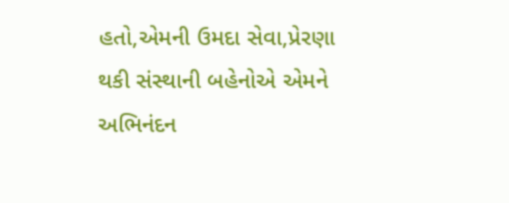હતો,એમની ઉમદા સેવા,પ્રેરણા થકી સંસ્થાની બહેનોએ એમને અભિનંદન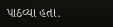પાઠવ્યા હતા.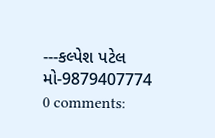---કલ્પેશ પટેલ
મો-9879407774
0 comments: